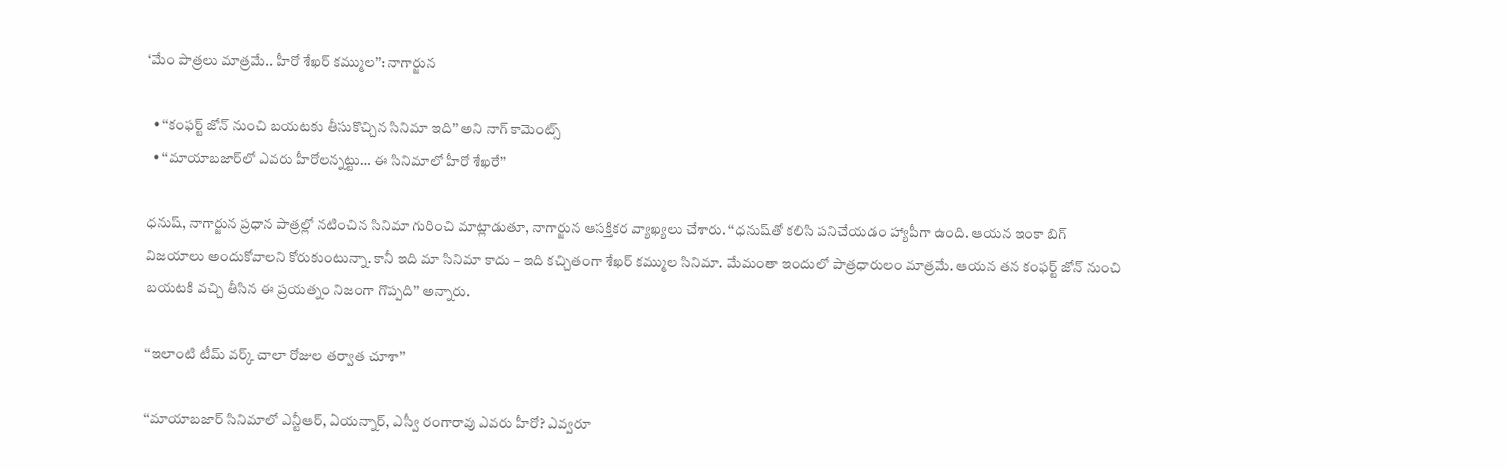‘మేం పాత్రలు మాత్రమే.. హీరో శేఖర్‌ కమ్ముల’’: నాగార్జున

  • ‘‘కంఫర్ట్‌ జోన్‌ నుంచి బయటకు తీసుకొచ్చిన సినిమా ఇది’’ అని నాగ్ కామెంట్స్
  • ‘‘మాయాబజార్‌లో ఎవరు హీరోలన్నట్టు… ఈ సినిమాలో హీరో శేఖరే’’

ధనుష్, నాగార్జున ప్రధాన పాత్రల్లో నటించిన సినిమా గురించి మాట్లాడుతూ, నాగార్జున ఆసక్తికర వ్యాఖ్యలు చేశారు. ‘‘ధనుష్‌తో కలిసి పనిచేయడం హ్యాపీగా ఉంది. ఆయన ఇంకా బిగ్‌ విజయాలు అందుకోవాలని కోరుకుంటున్నా. కానీ ఇది మా సినిమా కాదు – ఇది కచ్చితంగా శేఖర్‌ కమ్ముల సినిమా. మేమంతా ఇందులో పాత్రధారులం మాత్రమే. ఆయన తన కంఫర్ట్ జోన్‌ నుంచి బయటకి వచ్చి తీసిన ఈ ప్రయత్నం నిజంగా గొప్పది’’ అన్నారు.

‘‘ఇలాంటి టీమ్ వర్క్ చాలా రోజుల తర్వాత చూశా’’

‘‘మాయాబజార్‌ సినిమాలో ఎన్టీఆర్, ఏయన్నార్, ఎస్వీ రంగారావు ఎవరు హీరో? ఎవ్వరూ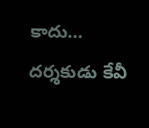కాదు… దర్శకుడు కేవీ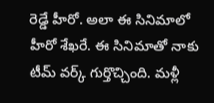రెడ్డే హీరో. అలా ఈ సినిమాలో హీరో శేఖరే. ఈ సినిమాతో నాకు టీమ్ వర్క్ గుర్తొచ్చింది. మళ్లీ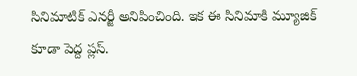సినిమాటిక్ ఎనర్జీ అనిపించింది. ఇక ఈ సినిమాకి మ్యూజిక్ కూడా పెద్ద ప్లస్‌.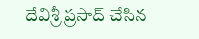దేవిశ్రీ ప్రసాద్ చేసిన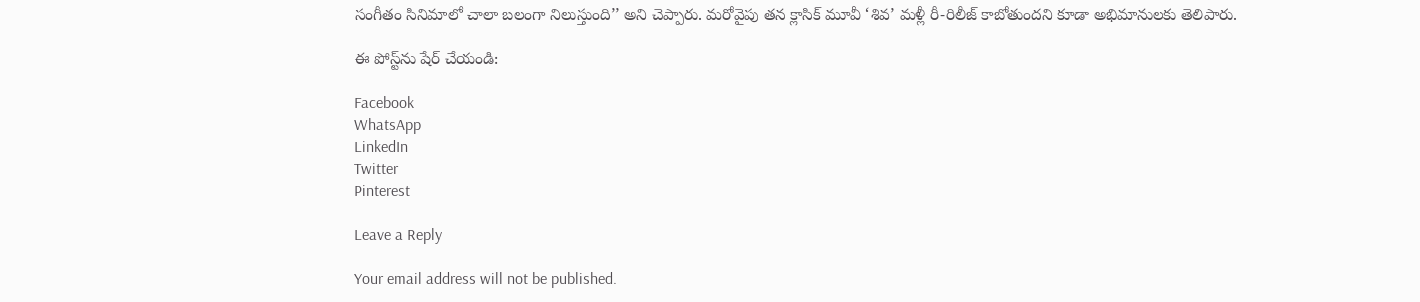సంగీతం సినిమాలో చాలా బలంగా నిలుస్తుంది’’ అని చెప్పారు. మరోవైపు తన క్లాసిక్ మూవీ ‘శివ’ మళ్లీ రీ-రిలీజ్ కాబోతుందని కూడా అభిమానులకు తెలిపారు.

ఈ పోస్ట్‌ను షేర్ చేయండి:

Facebook
WhatsApp
LinkedIn
Twitter
Pinterest

Leave a Reply

Your email address will not be published.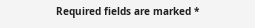Required fields are marked *